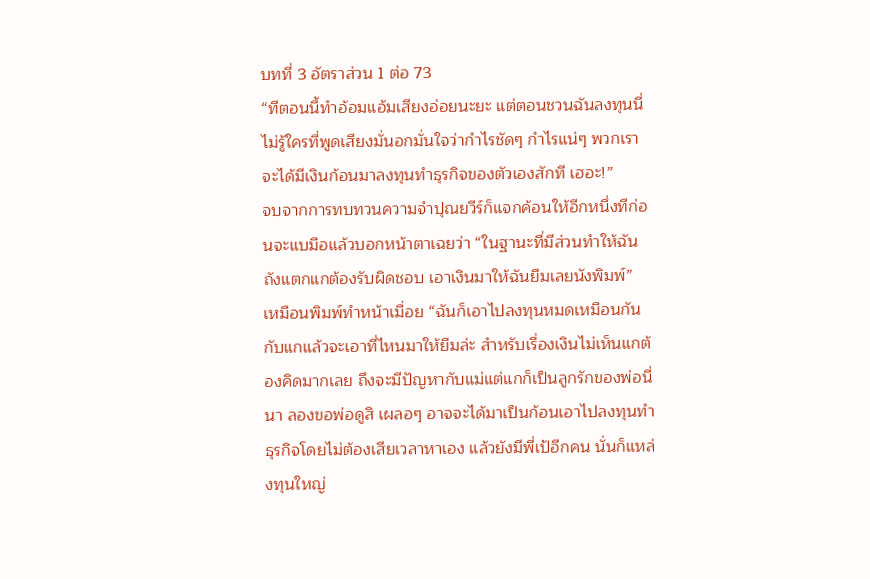บทที่ 3 อัตราส่วน 1 ต่อ 73
“ทีตอนนี้ทำอ้อมแอ้มเสียงอ่อยนะยะ แต่ตอนชวนฉันลงทุนนี่ไม่รู้ใครที่พูดเสียงมั่นอกมั่นใจว่ากำไรชัดๆ กำไรแน่ๆ พวกเราจะได้มีเงินก้อนมาลงทุนทำธุรกิจของตัวเองสักที เฮอะ!”
จบจากการทบทวนความจำปุณยวีร์ก็แจกค้อนให้อีกหนึ่งทีก่อนจะแบมือแล้วบอกหน้าตาเฉยว่า “ในฐานะที่มีส่วนทำให้ฉันถังแตกแกต้องรับผิดชอบ เอาเงินมาให้ฉันยืมเลยนังพิมพ์”
เหมือนพิมพ์ทำหน้าเมื่อย “ฉันก็เอาไปลงทุนหมดเหมือนกันกับแกแล้วจะเอาที่ไหนมาให้ยืมล่ะ สำหรับเรื่องเงินไม่เห็นแกต้องคิดมากเลย ถึงจะมีปัญหากับแม่แต่แกก็เป็นลูกรักของพ่อนี่นา ลองขอพ่อดูสิ เผลอๆ อาจจะได้มาเป็นก้อนเอาไปลงทุนทำธุรกิจโดยไม่ต้องเสียเวลาหาเอง แล้วยังมีพี่เป้อีกคน นั่นก็แหล่งทุนใหญ่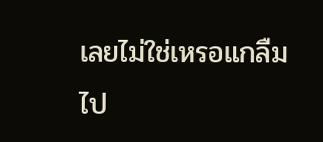เลยไม่ใช่เหรอแกลืมไป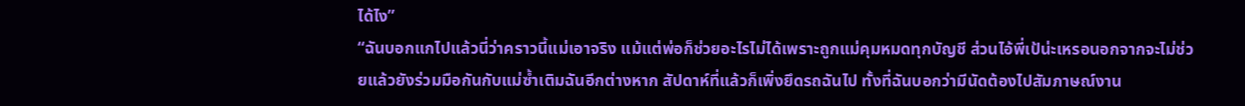ได้ไง”
“ฉันบอกแกไปแล้วนี่ว่าคราวนี้แม่เอาจริง แม้แต่พ่อก็ช่วยอะไรไม่ได้เพราะถูกแม่คุมหมดทุกบัญชี ส่วนไอ้พี่เป้น่ะเหรอนอกจากจะไม่ช่วยแล้วยังร่วมมือกันกับแม่ซ้ำเติมฉันอีกต่างหาก สัปดาห์ที่แล้วก็เพิ่งยึดรถฉันไป ทั้งที่ฉันบอกว่ามีนัดต้องไปสัมภาษณ์งาน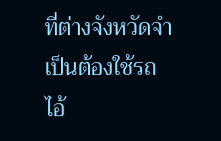ที่ต่างจังหวัดจำเป็นต้องใช้รถ ไอ้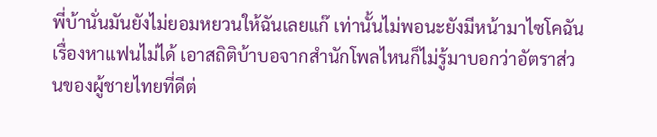พี่บ้านั่นมันยังไม่ยอมหยวนให้ฉันเลยแก๊ เท่านั้นไม่พอนะยังมีหน้ามาไซโคฉันเรื่องหาแฟนไม่ได้ เอาสถิติบ้าบอจากสำนักโพลไหนก็ไม่รู้มาบอกว่าอัตราส่วนของผู้ชายไทยที่ดีต่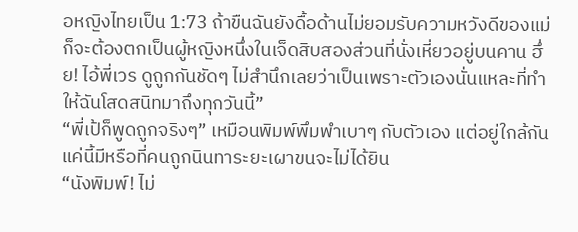อหญิงไทยเป็น 1:73 ถ้าขืนฉันยังดื้อด้านไม่ยอมรับความหวังดีของแม่ ก็จะต้องตกเป็นผู้หญิงหนึ่งในเจ็ดสิบสองส่วนที่นั่งเหี่ยวอยู่บนคาน ฮึ่ย! ไอ้พี่เวร ดูถูกกันชัดๆ ไม่สำนึกเลยว่าเป็นเพราะตัวเองนั่นแหละที่ทำให้ฉันโสดสนิทมาถึงทุกวันนี้”
“พี่เป้ก็พูดถูกจริงๆ” เหมือนพิมพ์พึมพำเบาๆ กับตัวเอง แต่อยู่ใกล้กันแค่นี้มีหรือที่คนถูกนินทาระยะเผาขนจะไม่ได้ยิน
“นังพิมพ์! ไม่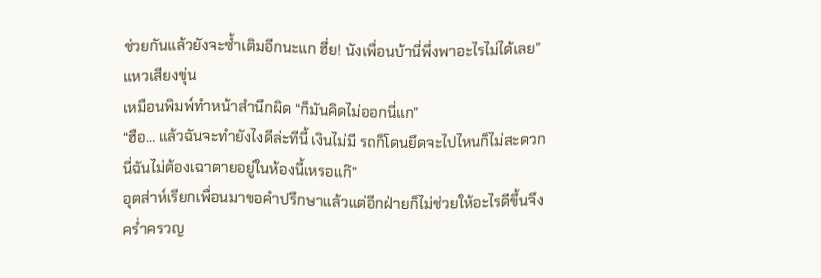ช่วยกันแล้วยังจะซ้ำเติมอีกนะแก ฮึ่ย! นังเพื่อนบ้านี่พึ่งพาอะไรไม่ได้เลย” แหวเสียงขุ่น
เหมือนพิมพ์ทำหน้าสำนึกผิด “ก็มันคิดไม่ออกนี่แก”
“ฮือ… แล้วฉันจะทำยังไงดีล่ะทีนี้ เงินไม่มี รถก็โดนยึดจะไปไหนก็ไม่สะดวก นี่ฉันไม่ต้องเฉาตายอยู่ในห้องนี้เหรอแก๊”
อุตส่าห์เรียกเพื่อนมาขอคำปรึกษาแล้วแต่อีกฝ่ายก็ไม่ช่วยให้อะไรดีขึ้นจึงคร่ำครวญ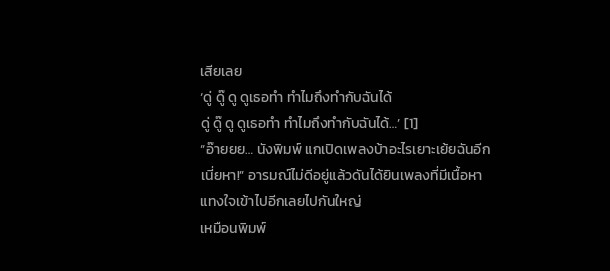เสียเลย
‘ดู่ ดู๊ ดู ดูเธอทำ ทำไมถึงทำกับฉันได้
ดู่ ดู๊ ดู ดูเธอทำ ทำไมถึงทำกับฉันได้…’ [1]
“อ๊ายยย… นังพิมพ์ แกเปิดเพลงบ้าอะไรเยาะเย้ยฉันอีกเนี่ยหา!” อารมณ์ไม่ดีอยู่แล้วดันได้ยินเพลงที่มีเนื้อหาแทงใจเข้าไปอีกเลยไปกันใหญ่
เหมือนพิมพ์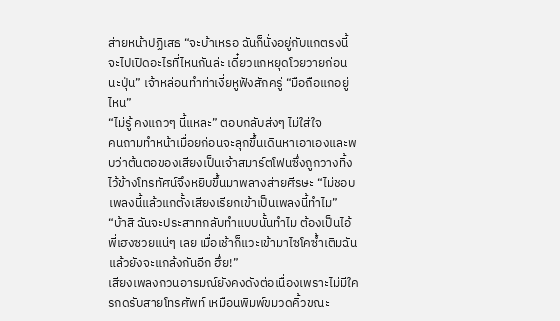ส่ายหน้าปฏิเสธ “จะบ้าเหรอ ฉันก็นั่งอยู่กับแกตรงนี้จะไปเปิดอะไรที่ไหนกันล่ะ เดี๋ยวแกหยุดโวยวายก่อนนะปุ่น” เจ้าหล่อนทำท่าเงี่ยหูฟังสักครู่ “มือถือแกอยู่ไหน”
“ไม่รู้ คงแถวๆ นี้แหละ” ตอบกลับส่งๆ ไม่ใส่ใจ
คนถามทำหน้าเมื่อยก่อนจะลุกขึ้นเดินหาเอาเองและพบว่าต้นตอของเสียงเป็นเจ้าสมาร์ตโฟนซึ่งถูกวางทิ้งไว้ข้างโทรทัศน์จึงหยิบขึ้นมาพลางส่ายศีรษะ “ไม่ชอบเพลงนี้แล้วแกตั้งเสียงเรียกเข้าเป็นเพลงนี้ทำไม”
“บ้าสิ ฉันจะประสาทกลับทำแบบนั้นทำไม ต้องเป็นไอ้พี่เฮงซวยแน่ๆ เลย เมื่อเช้าก็แวะเข้ามาไซโคซ้ำเติมฉันแล้วยังจะแกล้งกันอีก ฮึ่ย!”
เสียงเพลงกวนอารมณ์ยังคงดังต่อเนื่องเพราะไม่มีใครกดรับสายโทรศัพท์ เหมือนพิมพ์ขมวดคิ้วขณะ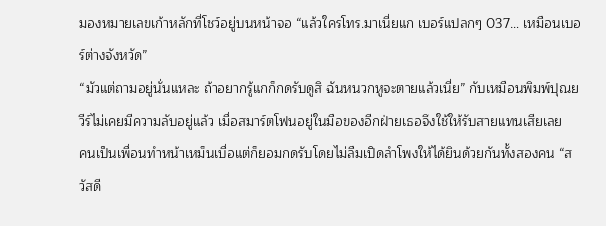มองหมายเลขเก้าหลักที่โชว์อยู่บนหน้าจอ “แล้วใครโทร.มาเนี่ยแก เบอร์แปลกๆ 037… เหมือนเบอร์ต่างจังหวัด”
“มัวแต่ถามอยู่นั่นแหละ ถ้าอยากรู้แกก็กดรับดูสิ ฉันหนวกหูจะตายแล้วเนี่ย” กับเหมือนพิมพ์ปุณยวีร์ไม่เคยมีความลับอยู่แล้ว เมื่อสมาร์ตโฟนอยู่ในมือของอีกฝ่ายเธอจึงใช้ให้รับสายแทนเสียเลย
คนเป็นเพื่อนทำหน้าเหม็นเบื่อแต่ก็ยอมกดรับโดยไม่ลืมเปิดลำโพงให้ได้ยินด้วยกันทั้งสองคน “สวัสดี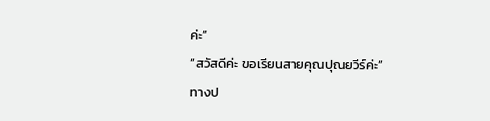ค่ะ”
“สวัสดีค่ะ ขอเรียนสายคุณปุณยวีร์ค่ะ” ทางป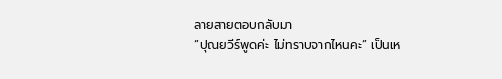ลายสายตอบกลับมา
“ปุณยวีร์พูดค่ะ ไม่ทราบจากไหนคะ” เป็นเห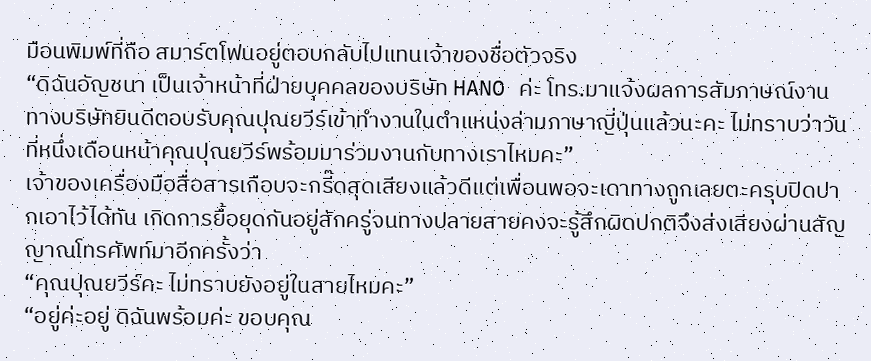มือนพิมพ์ที่ถือ สมาร์ตโฟนอยู่ตอบกลับไปแทนเจ้าของชื่อตัวจริง
“ดิฉันอัญชนา เป็นเจ้าหน้าที่ฝ่ายบุคคลของบริษัท HANO ค่ะ โทร.มาแจ้งผลการสัมภาษณ์งาน ทางบริษัทยินดีตอบรับคุณปุณยวีร์เข้าทำงานในตำแหน่งล่ามภาษาญี่ปุ่นแล้วนะคะ ไม่ทราบว่าวันที่หนึ่งเดือนหน้าคุณปุณยวีร์พร้อมมาร่วมงานกับทางเราไหมคะ”
เจ้าของเครื่องมือสื่อสารเกือบจะกรี๊ดสุดเสียงแล้วดีแต่เพื่อนพอจะเดาทางถูกเลยตะครุบปิดปากเอาไว้ได้ทัน เกิดการยื้อยุดกันอยู่สักครู่จนทางปลายสายคงจะรู้สึกผิดปกติจึงส่งเสียงผ่านสัญญาณโทรศัพท์มาอีกครั้งว่า
“คุณปุณยวีร์คะ ไม่ทราบยังอยู่ในสายไหมคะ”
“อยู่ค่ะอยู่ ดิฉันพร้อมค่ะ ขอบคุณ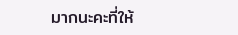มากนะคะที่ให้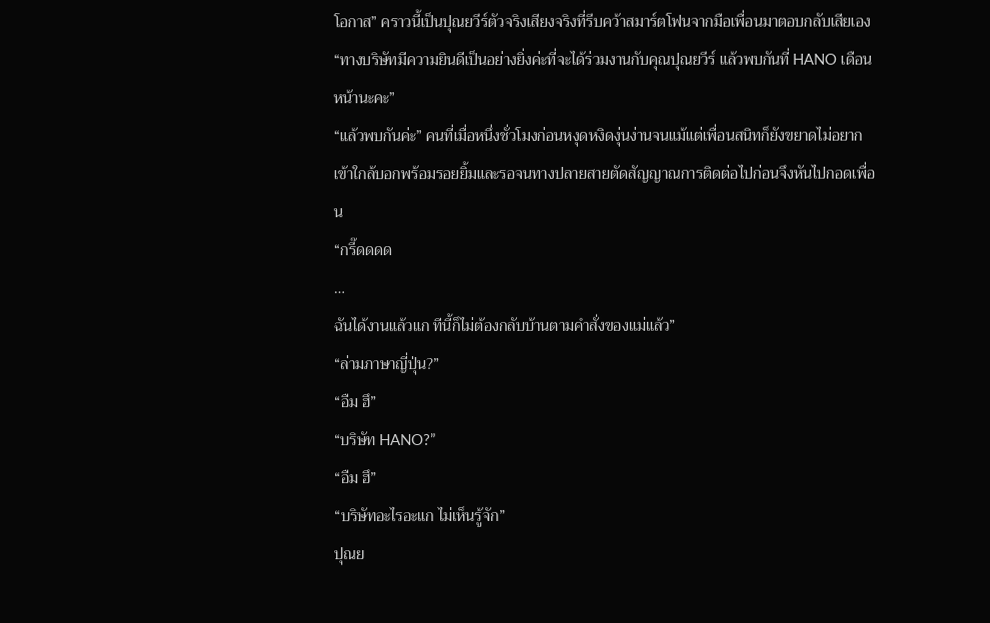โอกาส” คราวนี้เป็นปุณยวีร์ตัวจริงเสียงจริงที่รีบคว้าสมาร์ตโฟนจากมือเพื่อนมาตอบกลับเสียเอง
“ทางบริษัทมีความยินดีเป็นอย่างยิ่งค่ะที่จะได้ร่วมงานกับคุณปุณยวีร์ แล้วพบกันที่ HANO เดือนหน้านะคะ”
“แล้วพบกันค่ะ” คนที่เมื่อหนึ่งชั่วโมงก่อนหงุดหงิดงุ่นง่านจนแม้แต่เพื่อนสนิทก็ยังขยาดไม่อยากเข้าใกล้บอกพร้อมรอยยิ้มและรอจนทางปลายสายตัดสัญญาณการติดต่อไปก่อนจึงหันไปกอดเพื่อน
“กรี๊ดดดด
…
ฉันได้งานแล้วแก ทีนี้ก็ไม่ต้องกลับบ้านตามคำสั่งของแม่แล้ว”
“ล่ามภาษาญี่ปุ่น?”
“อืม ฮึ”
“บริษัท HANO?”
“อืม ฮึ”
“บริษัทอะไรอะแก ไม่เห็นรู้จัก”
ปุณย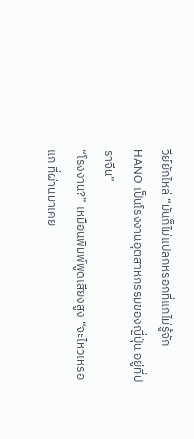วีย์ยักไหล่ “มันก็ไม่แปลกหรอกที่แกไม่รู้จัก
HANO เป็นโรงงานอุตสาหกรรมของญี่ปุ่น อยู่ที่ปราจีน”
“โรงงาน?” เหมือนพิมพ์พูดเสียงสูง “จะไหวเหรอแก ที่ผ่านมาเคย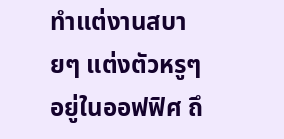ทำแต่งานสบายๆ แต่งตัวหรูๆ อยู่ในออฟฟิศ ถึ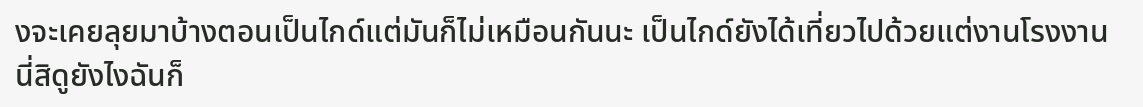งจะเคยลุยมาบ้างตอนเป็นไกด์แต่มันก็ไม่เหมือนกันนะ เป็นไกด์ยังได้เที่ยวไปด้วยแต่งานโรงงานนี่สิดูยังไงฉันก็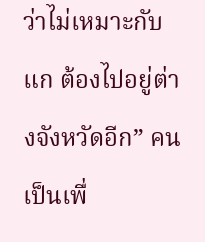ว่าไม่เหมาะกับแก ต้องไปอยู่ต่างจังหวัดอีก” คนเป็นเพื่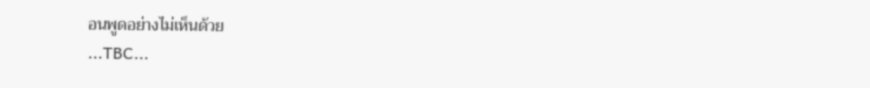อนพูดอย่างไม่เห็นด้วย
...TBC...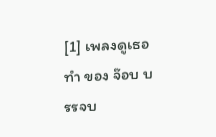[1] เพลงดูเธอทำ ของ จ๊อบ บรรจบ